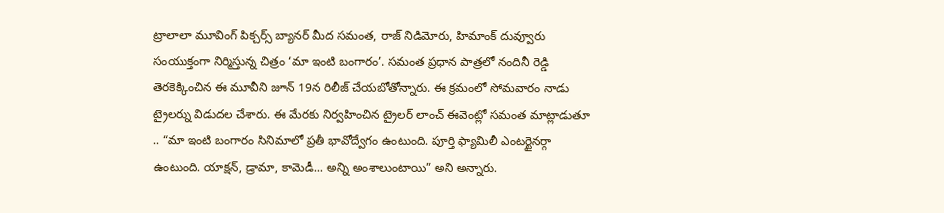ట్రాలాలా మూవింగ్ పిక్చర్స్ బ్యానర్ మీద సమంత, రాజ్ నిడిమోరు, హిమాంక్ దువ్వూరు సంయుక్తంగా నిర్మిస్తున్న చిత్రం ‘మా ఇంటి బంగారం’. సమంత ప్రధాన పాత్రలో నందినీ రెడ్డి తెరకెక్కించిన ఈ మూవీని జూన్ 19న రిలీజ్ చేయబోతోన్నారు. ఈ క్రమంలో సోమవారం నాడు ట్రైలర్ను విడుదల చేశారు. ఈ మేరకు నిర్వహించిన ట్రైలర్ లాంచ్ ఈవెంట్లో సమంత మాట్లాడుతూ .. “మా ఇంటి బంగారం సినిమాలో ప్రతీ భావోద్వేగం ఉంటుంది. పూర్తి ఫ్యామిలీ ఎంటర్టైనర్గా ఉంటుంది. యాక్షన్, డ్రామా, కామెడీ... అన్ని అంశాలుంటాయి” అని అన్నారు.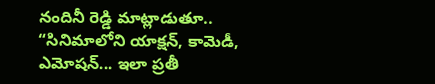నందినీ రెడ్డి మాట్లాడుతూ.. “సినిమాలోని యాక్షన్, కామెడీ, ఎమోషన్... ఇలా ప్రతీ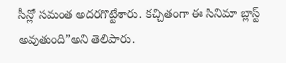సీన్లో సమంత అదరగొట్టేశారు. కచ్చితంగా ఈ సినిమా బ్లాస్ట్ అవుతుంది”అని తెలిపారు.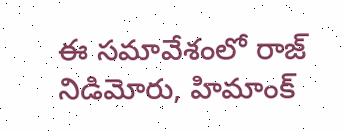ఈ సమావేశంలో రాజ్ నిడిమోరు, హిమాంక్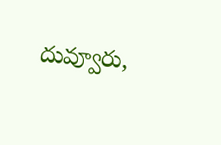దువ్వూరు,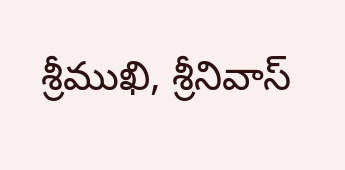శ్రీముఖి, శ్రీనివాస్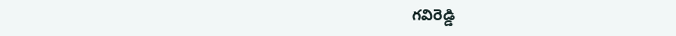గవిరెడ్డి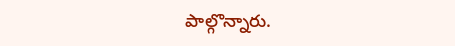పాల్గొన్నారు.